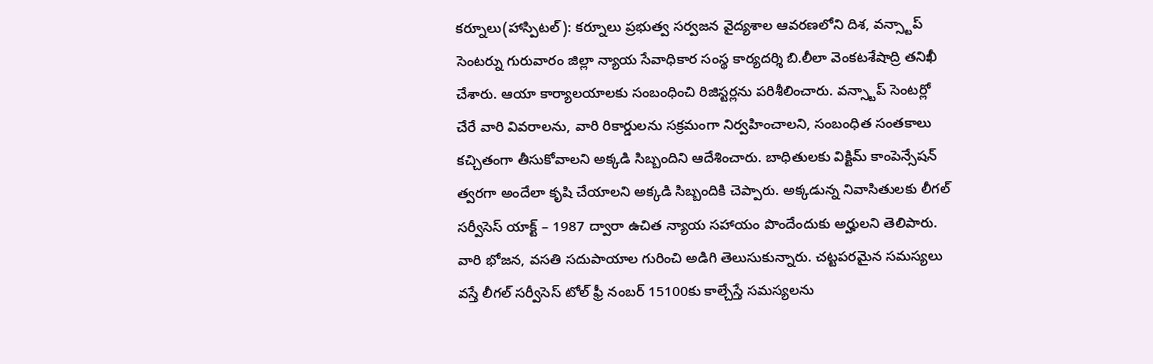కర్నూలు(హాస్పిటల్): కర్నూలు ప్రభుత్వ సర్వజన వైద్యశాల ఆవరణలోని దిశ, వన్స్టాప్ సెంటర్ను గురువారం జిల్లా న్యాయ సేవాధికార సంస్థ కార్యదర్శి బి.లీలా వెంకటశేషాద్రి తనిఖీ చేశారు. ఆయా కార్యాలయాలకు సంబంధించి రిజిస్టర్లను పరిశీలించారు. వన్స్టాప్ సెంటర్లో చేరే వారి వివరాలను, వారి రికార్డులను సక్రమంగా నిర్వహించాలని, సంబంధిత సంతకాలు కచ్చితంగా తీసుకోవాలని అక్కడి సిబ్బందిని ఆదేశించారు. బాధితులకు విక్టిమ్ కాంపెన్సేషన్ త్వరగా అందేలా కృషి చేయాలని అక్కడి సిబ్బందికి చెప్పారు. అక్కడున్న నివాసితులకు లీగల్ సర్వీసెస్ యాక్ట్ – 1987 ద్వారా ఉచిత న్యాయ సహాయం పొందేందుకు అర్హులని తెలిపారు. వారి భోజన, వసతి సదుపాయాల గురించి అడిగి తెలుసుకున్నారు. చట్టపరమైన సమస్యలు వస్తే లీగల్ సర్వీసెస్ టోల్ ఫ్రీ నంబర్ 15100కు కాల్చేస్తే సమస్యలను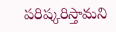పరిష్కరిస్తామని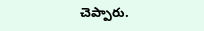చెప్పారు.